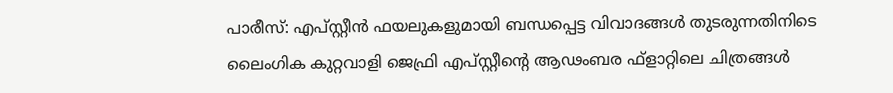പാരീസ്: എപ്സ്റ്റീൻ ഫയലുകളുമായി ബന്ധപ്പെട്ട വിവാദങ്ങൾ തുടരുന്നതിനിടെ ലൈംഗിക കുറ്റവാളി ജെഫ്രി എപ്സ്റ്റീന്റെ ആഢംബര ഫ്ളാറ്റിലെ ചിത്രങ്ങൾ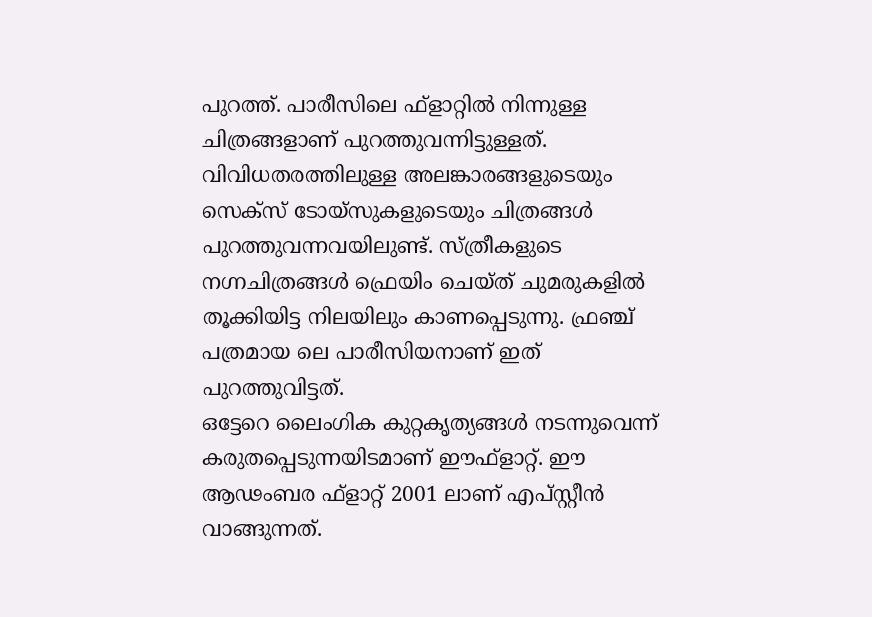പുറത്ത്. പാരീസിലെ ഫ്ളാറ്റിൽ നിന്നുള്ള ചിത്രങ്ങളാണ് പുറത്തുവന്നിട്ടുള്ളത്. വിവിധതരത്തിലുള്ള അലങ്കാരങ്ങളുടെയും സെക്സ് ടോയ്സുകളുടെയും ചിത്രങ്ങൾ പുറത്തുവന്നവയിലുണ്ട്. സ്ത്രീകളുടെ നഗ്നചിത്രങ്ങൾ ഫ്രെയിം ചെയ്ത് ചുമരുകളിൽ തൂക്കിയിട്ട നിലയിലും കാണപ്പെടുന്നു. ഫ്രഞ്ച് പത്രമായ ലെ പാരീസിയനാണ് ഇത് പുറത്തുവിട്ടത്.
ഒട്ടേറെ ലൈംഗിക കുറ്റകൃത്യങ്ങൾ നടന്നുവെന്ന് കരുതപ്പെടുന്നയിടമാണ് ഈഫ്ളാറ്റ്. ഈ ആഢംബര ഫ്ളാറ്റ് 2001 ലാണ് എപ്സ്റ്റീൻ വാങ്ങുന്നത്.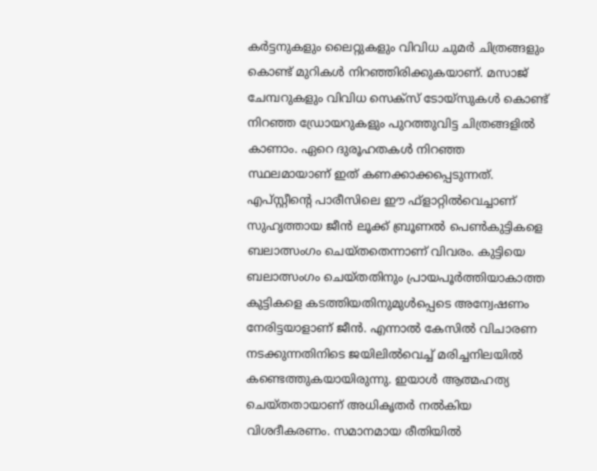കർട്ടനുകളും ലൈറ്റുകളും വിവിധ ചുമർ ചിത്രങ്ങളും കൊണ്ട് മുറികൾ നിറഞ്ഞിരിക്കുകയാണ്. മസാജ് ചേമ്പറുകളും വിവിധ സെക്സ് ടോയ്സുകൾ കൊണ്ട് നിറഞ്ഞ ഡ്രോയറുകളും പുറത്തുവിട്ട ചിത്രങ്ങളിൽ കാണാം. ഏറെ ദുരൂഹതകൾ നിറഞ്ഞ സ്ഥലമായാണ് ഇത് കണക്കാക്കപ്പെടുന്നത്.
എപ്സ്റ്റീന്റെ പാരീസിലെ ഈ ഫ്ളാറ്റിൽവെച്ചാണ് സുഹൃത്തായ ജീൻ ലൂക്ക് ബ്രൂണൽ പെൺകുട്ടികളെ ബലാത്സംഗം ചെയ്തതെന്നാണ് വിവരം. കുട്ടിയെ ബലാത്സംഗം ചെയ്തതിനും പ്രായപൂർത്തിയാകാത്ത കുട്ടികളെ കടത്തിയതിനുമുൾപ്പെടെ അന്വേഷണം നേരിട്ടയാളാണ് ജീൻ. എന്നാൽ കേസിൽ വിചാരണ നടക്കുന്നതിനിടെ ജയിലിൽവെച്ച് മരിച്ചനിലയിൽ കണ്ടെത്തുകയായിരുന്നു. ഇയാൾ ആത്മഹത്യ ചെയ്തതായാണ് അധികൃതർ നൽകിയ വിശദീകരണം. സമാനമായ രീതിയിൽ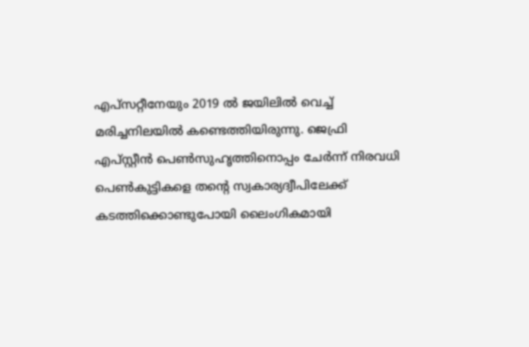എപ്സറ്റീനേയും 2019 ൽ ജയിലിൽ വെച്ച് മരിച്ചനിലയിൽ കണ്ടെത്തിയിരുന്നു. ജെഫ്രി എപ്സ്റ്റീൻ പെൺസുഹൃത്തിനൊപ്പം ചേർന്ന് നിരവധി പെൺകുട്ടികളെ തന്റെ സ്വകാര്യദ്വീപിലേക്ക് കടത്തിക്കൊണ്ടുപോയി ലൈംഗികമായി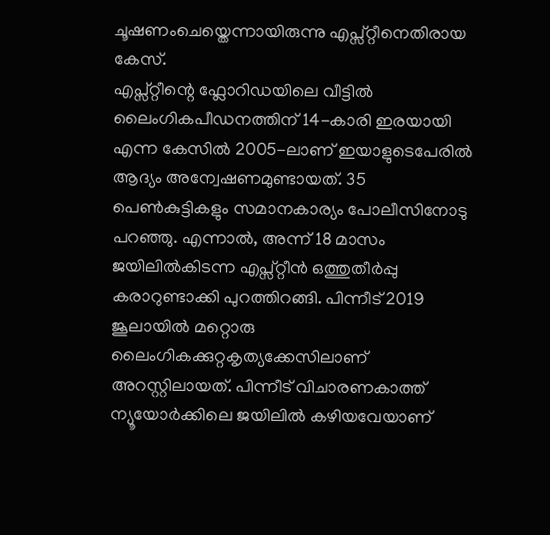ചൂഷണംചെയ്തെന്നായിരുന്നു എപ്സ്റ്റീനെതിരായ കേസ്.
എപ്സ്റ്റീന്റെ ഫ്ലോറിഡയിലെ വീട്ടിൽ ലൈംഗികപീഡനത്തിന് 14-കാരി ഇരയായി എന്ന കേസിൽ 2005-ലാണ് ഇയാളുടെപേരിൽ ആദ്യം അന്വേഷണമുണ്ടായത്. 35 പെൺകുട്ടികളും സമാനകാര്യം പോലീസിനോടു പറഞ്ഞു. എന്നാൽ, അന്ന് 18 മാസം ജയിലിൽകിടന്ന എപ്സ്റ്റീൻ ഒത്തുതീർപ്പു കരാറുണ്ടാക്കി പുറത്തിറങ്ങി. പിന്നീട് 2019 ജൂലായിൽ മറ്റൊരു ലൈംഗികക്കുറ്റകൃത്യക്കേസിലാണ് അറസ്റ്റിലായത്. പിന്നീട് വിചാരണകാത്ത് ന്യൂയോർക്കിലെ ജയിലിൽ കഴിയവേയാണ്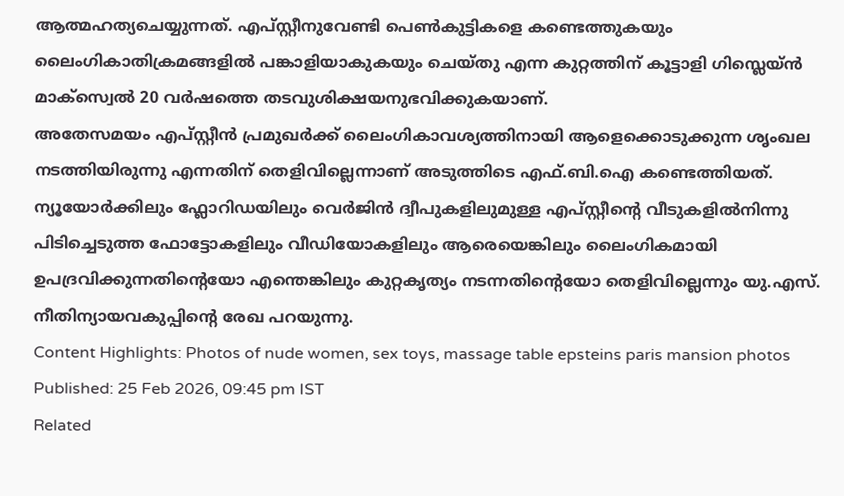ആത്മഹത്യചെയ്യുന്നത്. എപ്സ്റ്റീനുവേണ്ടി പെൺകുട്ടികളെ കണ്ടെത്തുകയും ലൈംഗികാതിക്രമങ്ങളിൽ പങ്കാളിയാകുകയും ചെയ്തു എന്ന കുറ്റത്തിന് കൂട്ടാളി ഗിസ്ലെയ്ൻ മാക്സ്വെൽ 20 വർഷത്തെ തടവുശിക്ഷയനുഭവിക്കുകയാണ്.
അതേസമയം എപ്സ്റ്റീൻ പ്രമുഖർക്ക് ലൈംഗികാവശ്യത്തിനായി ആളെക്കൊടുക്കുന്ന ശൃംഖല നടത്തിയിരുന്നു എന്നതിന് തെളിവില്ലെന്നാണ് അടുത്തിടെ എഫ്.ബി.ഐ കണ്ടെത്തിയത്. ന്യൂയോർക്കിലും ഫ്ലോറിഡയിലും വെർജിൻ ദ്വീപുകളിലുമുള്ള എപ്സ്റ്റീന്റെ വീടുകളിൽനിന്നു പിടിച്ചെടുത്ത ഫോട്ടോകളിലും വീഡിയോകളിലും ആരെയെങ്കിലും ലൈംഗികമായി ഉപദ്രവിക്കുന്നതിന്റെയോ എന്തെങ്കിലും കുറ്റകൃത്യം നടന്നതിന്റെയോ തെളിവില്ലെന്നും യു.എസ്. നീതിന്യായവകുപ്പിന്റെ രേഖ പറയുന്നു.
Content Highlights: Photos of nude women, sex toys, massage table epsteins paris mansion photos
Published: 25 Feb 2026, 09:45 pm IST
Related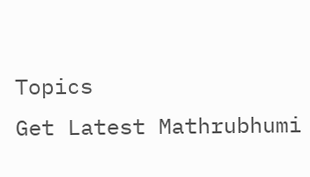Topics
Get Latest Mathrubhumi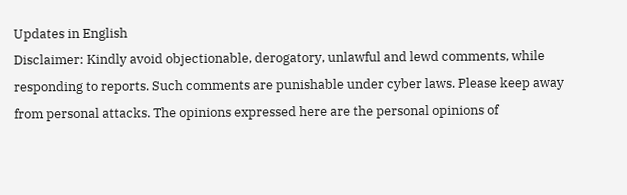Updates in English
Disclaimer: Kindly avoid objectionable, derogatory, unlawful and lewd comments, while responding to reports. Such comments are punishable under cyber laws. Please keep away from personal attacks. The opinions expressed here are the personal opinions of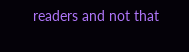readers and not that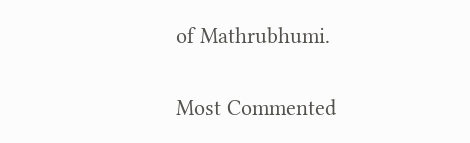of Mathrubhumi.


Most Commented